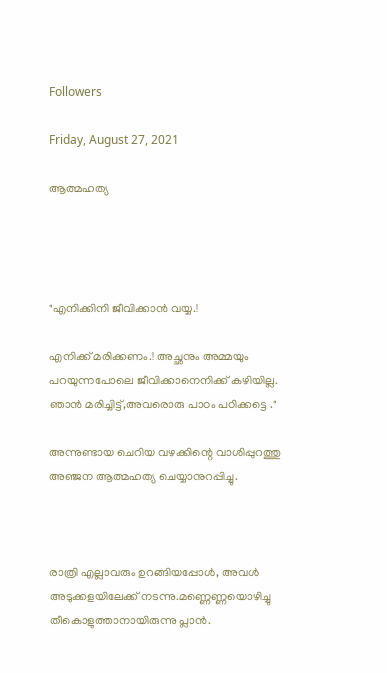Followers

Friday, August 27, 2021

ആത്മഹത്യ




"എനിക്കിനി ജീവിക്കാൻ വയ്യ.!

എനിക്ക് മരിക്കണം.! അച്ഛനും അമ്മയും പറയുന്നപോലെ ജീവിക്കാനെനിക്ക്‌ കഴിയില്ല. ഞാൻ മരിച്ചിട്ട്‌,അവരൊരു പാഠം പഠിക്കട്ടെ ."

അന്നുണ്ടായ ചെറിയ വഴക്കിന്റെ വാശിപ്പുറത്തു അഞ്ജന ആത്മഹത്യ ചെയ്യാനുറപ്പിച്ചു.



രാത്രി എല്ലാവരും ഉറങ്ങിയപ്പോൾ, അവൾ അടുക്കളയിലേക്ക് നടന്നു.മണ്ണെണ്ണയൊഴിച്ചു തീകൊളുത്താനായിരുന്നു പ്ലാൻ.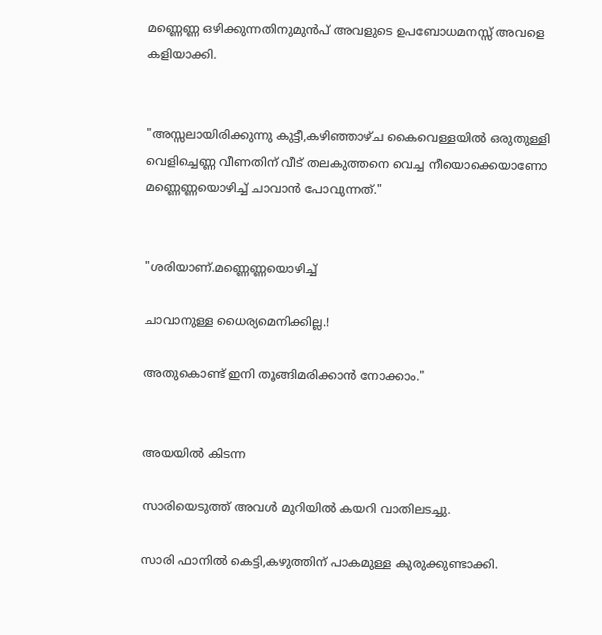മണ്ണെണ്ണ ഒഴിക്കുന്നതിനുമുൻപ് അവളുടെ ഉപബോധമനസ്സ് അവളെ കളിയാക്കി.


"അസ്സലായിരിക്കുന്നു കുട്ടീ,കഴിഞ്ഞാഴ്ച കൈവെള്ളയിൽ ഒരുതുള്ളി വെളിച്ചെണ്ണ വീണതിന് വീട് തലകുത്തനെ വെച്ച നീയൊക്കെയാണോ മണ്ണെണ്ണയൊഴിച്ച് ചാവാൻ പോവുന്നത്."


"ശരിയാണ്.മണ്ണെണ്ണയൊഴിച്ച്

ചാവാനുള്ള ധൈര്യമെനിക്കില്ല.!

അതുകൊണ്ട് ഇനി തൂങ്ങിമരിക്കാൻ നോക്കാം."


അയയിൽ കിടന്ന

സാരിയെടുത്ത്‌ അവൾ മുറിയിൽ കയറി വാതിലടച്ചു.

സാരി ഫാനിൽ കെട്ടി,കഴുത്തിന് പാകമുള്ള കുരുക്കുണ്ടാക്കി.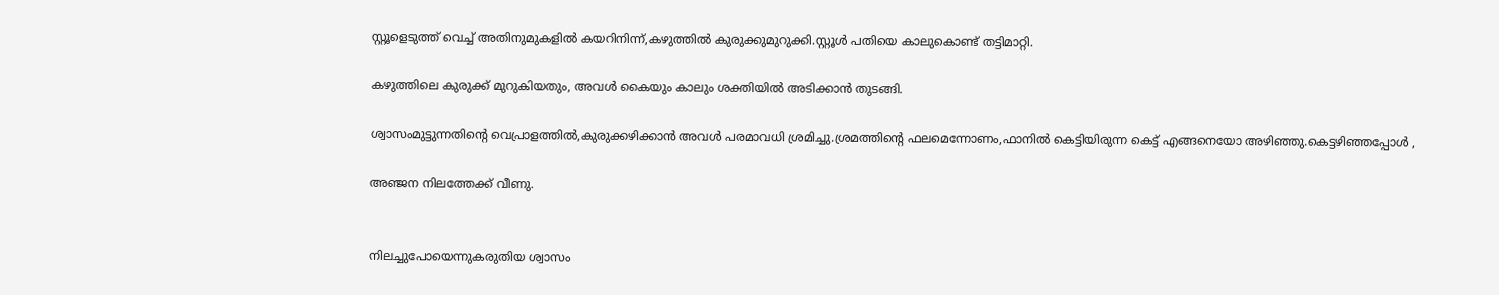സ്റ്റൂളെടുത്ത് വെച്ച് അതിനുമുകളിൽ കയറിനിന്ന്,കഴുത്തിൽ കുരുക്കുമുറുക്കി.സ്റ്റൂൾ പതിയെ കാലുകൊണ്ട് തട്ടിമാറ്റി.

കഴുത്തിലെ കുരുക്ക് മുറുകിയതും, അവൾ കൈയും കാലും ശക്തിയിൽ അടിക്കാൻ തുടങ്ങി.

ശ്വാസംമുട്ടുന്നതിന്റെ വെപ്രാളത്തിൽ,കുരുക്കഴിക്കാൻ അവൾ പരമാവധി ശ്രമിച്ചു.ശ്രമത്തിന്റെ ഫലമെന്നോണം,ഫാനിൽ കെട്ടിയിരുന്ന കെട്ട് എങ്ങനെയോ അഴിഞ്ഞു.കെട്ടഴിഞ്ഞപ്പോൾ ,

അഞ്ജന നിലത്തേക്ക് വീണു.


നിലച്ചുപോയെന്നുകരുതിയ ശ്വാസം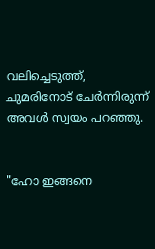വലിച്ചെടുത്ത്‌, ചുമരിനോട് ചേർന്നിരുന്ന് അവൾ സ്വയം പറഞ്ഞു.


"ഹോ ഇങ്ങനെ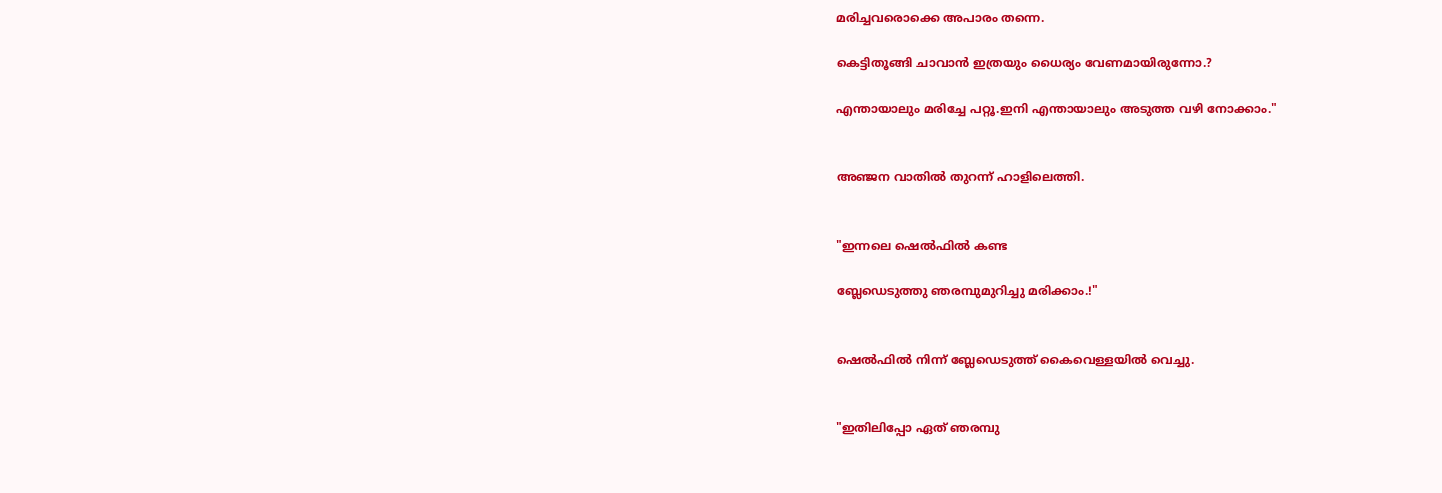മരിച്ചവരൊക്കെ അപാരം തന്നെ.

കെട്ടിതൂങ്ങി ചാവാൻ ഇത്രയും ധൈര്യം വേണമായിരുന്നോ.?

എന്തായാലും മരിച്ചേ പറ്റൂ.ഇനി എന്തായാലും അടുത്ത വഴി നോക്കാം."


അഞ്ജന വാതിൽ തുറന്ന് ഹാളിലെത്തി.


"ഇന്നലെ ഷെൽഫിൽ കണ്ട

ബ്ലേഡെടുത്തു ഞരമ്പുമുറിച്ചു മരിക്കാം.!"


ഷെൽഫിൽ നിന്ന് ബ്ലേഡെടുത്ത് കൈവെള്ളയിൽ വെച്ചു.


"ഇതിലിപ്പോ ഏത് ഞരമ്പു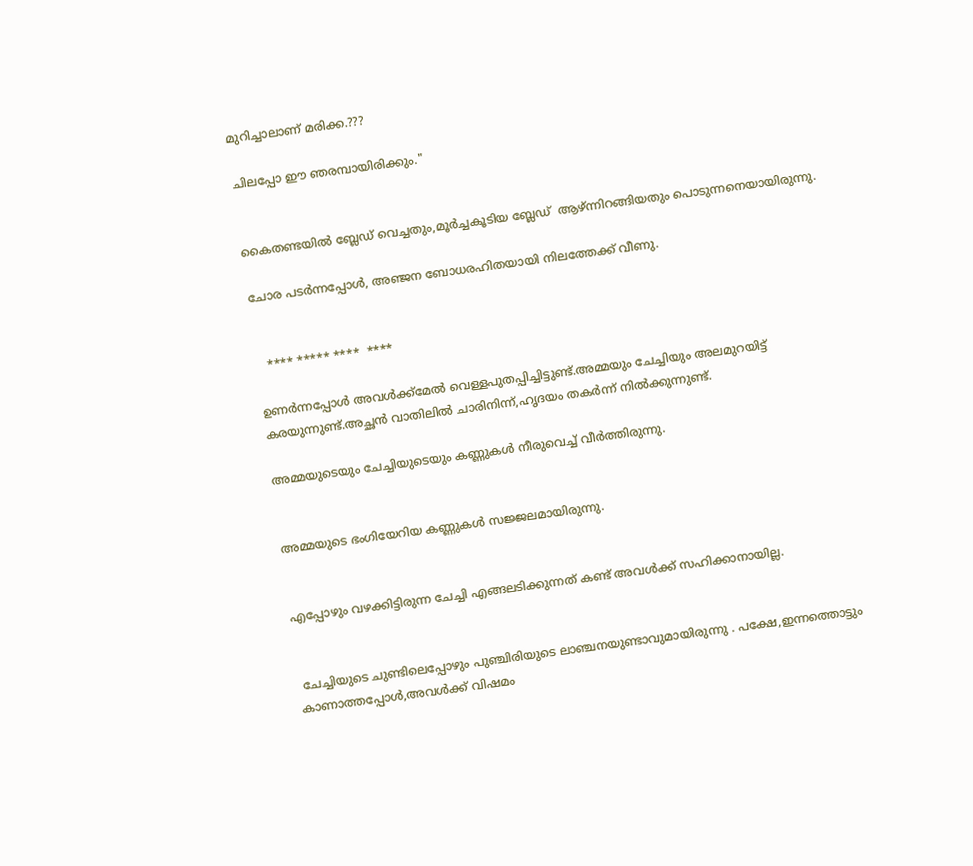മുറിച്ചാലാണ് മരിക്ക.???

ചിലപ്പോ ഈ ഞരമ്പായിരിക്കും."


കൈതണ്ടയിൽ ബ്ലേഡ് വെച്ചതും,മൂർച്ചകൂടിയ ബ്ലേഡ്  ആഴ്ന്നിറങ്ങിയതും പൊടുന്നനെയായിരുന്നു.

ചോര പടർന്നപ്പോൾ, അഞ്ജന ബോധരഹിതയായി നിലത്തേക്ക് വീണു.


   **** ***** ****  ****

ഉണർന്നപ്പോൾ അവൾക്ക്മേൽ വെള്ളപുതപ്പിച്ചിട്ടുണ്ട്.അമ്മയും ചേച്ചിയും അലമുറയിട്ട് കരയുന്നുണ്ട്.അച്ഛൻ വാതിലിൽ ചാരിനിന്ന്,ഹൃദയം തകർന്ന് നിൽക്കുന്നുണ്ട്.

അമ്മയുടെയും ചേച്ചിയുടെയും കണ്ണുകൾ നീരുവെച്ച് വീർത്തിരുന്നു.


അമ്മയുടെ ഭംഗിയേറിയ കണ്ണുകൾ സജ്ജലമായിരുന്നു.


എപ്പോഴും വഴക്കിട്ടിരുന്ന ചേച്ചി എങ്ങലടിക്കുന്നത് കണ്ട് അവൾക്ക് സഹിക്കാനായില്ല.


 ചേച്ചിയുടെ ചുണ്ടിലെപ്പോഴും പുഞ്ചിരിയുടെ ലാഞ്ചനയുണ്ടാവുമായിരുന്നു . പക്ഷേ,ഇന്നത്തൊട്ടും കാണാത്തപ്പോൾ,അവൾക്ക്‌ വിഷമം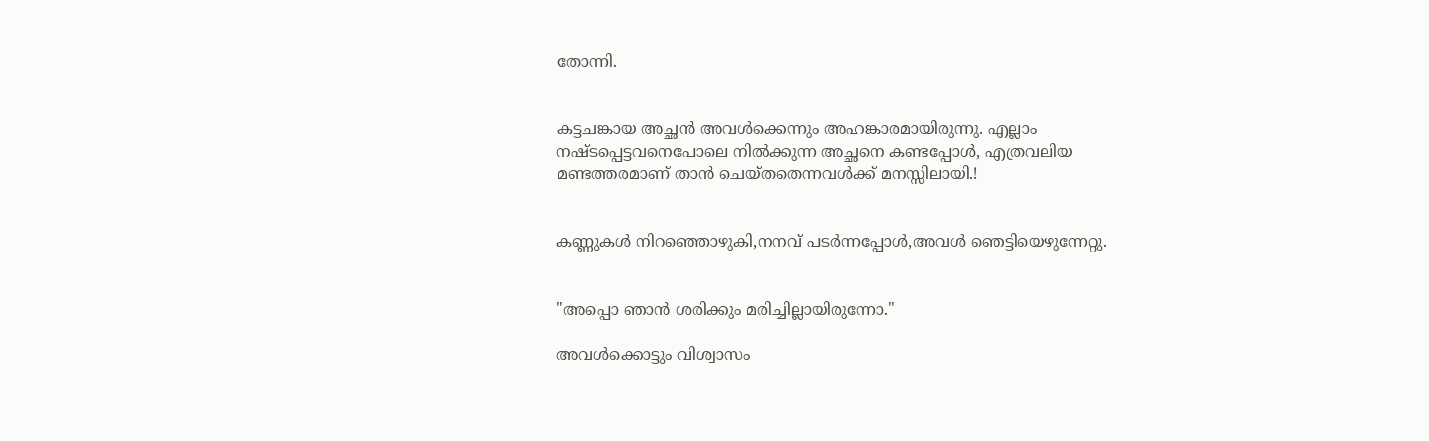തോന്നി.


കട്ടചങ്കായ അച്ഛൻ അവൾക്കെന്നും അഹങ്കാരമായിരുന്നു. എല്ലാം നഷ്ടപ്പെട്ടവനെപോലെ നിൽക്കുന്ന അച്ഛനെ കണ്ടപ്പോൾ, എത്രവലിയ മണ്ടത്തരമാണ് താൻ ചെയ്തതെന്നവൾക്ക് മനസ്സിലായി.!


കണ്ണുകൾ നിറഞ്ഞൊഴുകി,നനവ് പടർന്നപ്പോൾ,അവൾ ഞെട്ടിയെഴുന്നേറ്റു.


"അപ്പൊ ഞാൻ ശരിക്കും മരിച്ചില്ലായിരുന്നോ."

അവൾക്കൊട്ടും വിശ്വാസം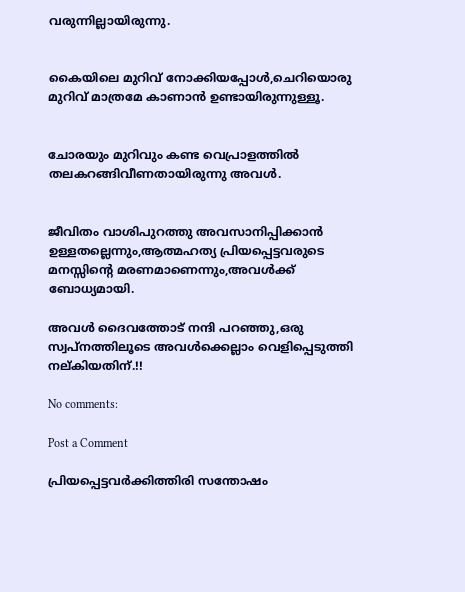വരുന്നില്ലായിരുന്നു.


കൈയിലെ മുറിവ് നോക്കിയപ്പോൾ,ചെറിയൊരു മുറിവ് മാത്രമേ കാണാൻ ഉണ്ടായിരുന്നുള്ളൂ.


ചോരയും മുറിവും കണ്ട വെപ്രാളത്തിൽ തലകറങ്ങിവീണതായിരുന്നു അവൾ.


ജീവിതം വാശിപുറത്തു അവസാനിപ്പിക്കാൻ ഉള്ളതല്ലെന്നും,ആത്മഹത്യ പ്രിയപ്പെട്ടവരുടെ മനസ്സിന്റെ മരണമാണെന്നും,അവൾക്ക് ബോധ്യമായി.

അവൾ ദൈവത്തോട് നന്ദി പറഞ്ഞു,ഒരു സ്വപ്നത്തിലൂടെ അവൾക്കെല്ലാം വെളിപ്പെടുത്തി നല്കിയതിന്.!!

No comments:

Post a Comment

പ്രിയപ്പെട്ടവർക്കിത്തിരി സന്തോഷം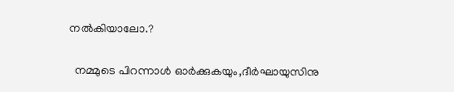നൽകിയാലോ.?

  നമ്മുടെ പിറന്നാൾ ഓർക്കുകയും,ദീർഘായുസിനു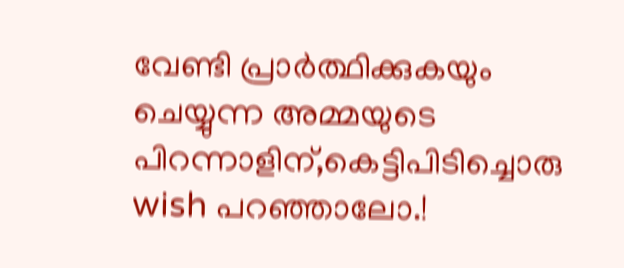വേണ്ടി പ്രാർത്ഥിക്കുകയും ചെയ്യുന്ന അമ്മയുടെ പിറന്നാളിന്,കെട്ടിപിടിച്ചൊരു wish പറഞ്ഞാലോ.!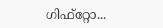ഗിഫ്‌റ്റോ...